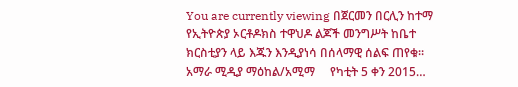You are currently viewing በጀርመን በርሊን ከተማ የኢትዮጵያ ኦርቶዶክስ ተዋህዶ ልጆች መንግሥት ከቤተ ክርስቲያን ላይ እጁን እንዲያነሳ በሰላማዊ ሰልፍ ጠየቁ። አማራ ሚዲያ ማዕከል/አሚማ     የካቲት 5 ቀን 2015…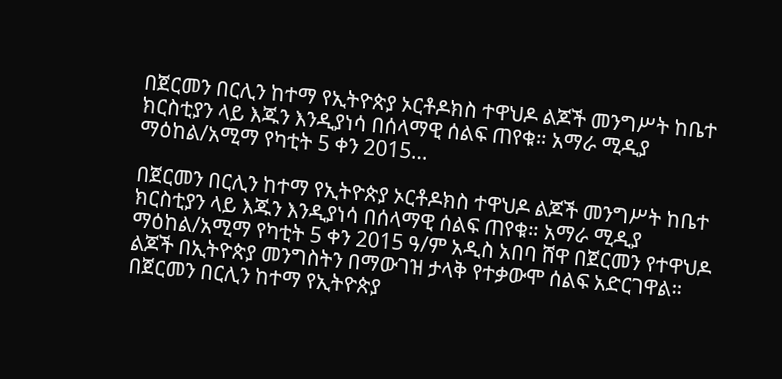በጀርመን በርሊን ከተማ የኢትዮጵያ ኦርቶዶክስ ተዋህዶ ልጆች መንግሥት ከቤተ ክርስቲያን ላይ እጁን እንዲያነሳ በሰላማዊ ሰልፍ ጠየቁ። አማራ ሚዲያ ማዕከል/አሚማ የካቲት 5 ቀን 2015…

በጀርመን በርሊን ከተማ የኢትዮጵያ ኦርቶዶክስ ተዋህዶ ልጆች መንግሥት ከቤተ ክርስቲያን ላይ እጁን እንዲያነሳ በሰላማዊ ሰልፍ ጠየቁ። አማራ ሚዲያ ማዕከል/አሚማ የካቲት 5 ቀን 2015 ዓ/ም አዲስ አበባ ሸዋ በጀርመን የተዋህዶ ልጆች በኢትዮጵያ መንግስትን በማውገዝ ታላቅ የተቃውሞ ሰልፍ አድርገዋል። በጀርመን በርሊን ከተማ የኢትዮጵያ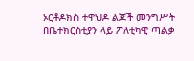ኦርቶዶክስ ተዋህዶ ልጆች መንግሥት በቤተክርስቲያን ላይ ፖለቲካዊ ጣልቃ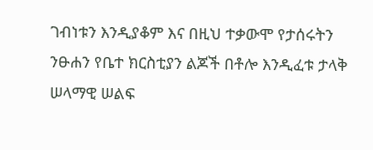ገብነቱን እንዲያቆም እና በዚህ ተቃውሞ የታሰሩትን ንፁሐን የቤተ ክርስቲያን ልጆች በቶሎ እንዲፈቱ ታላቅ ሠላማዊ ሠልፍ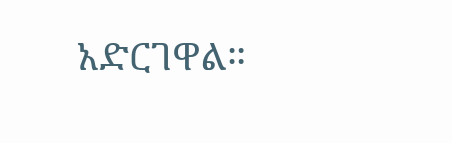አድርገዋል።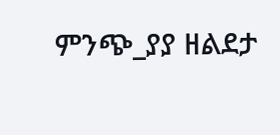ምንጭ_ያያ ዘልደታ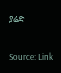ያሬድ

Source: Link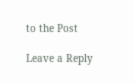to the Post

Leave a Reply